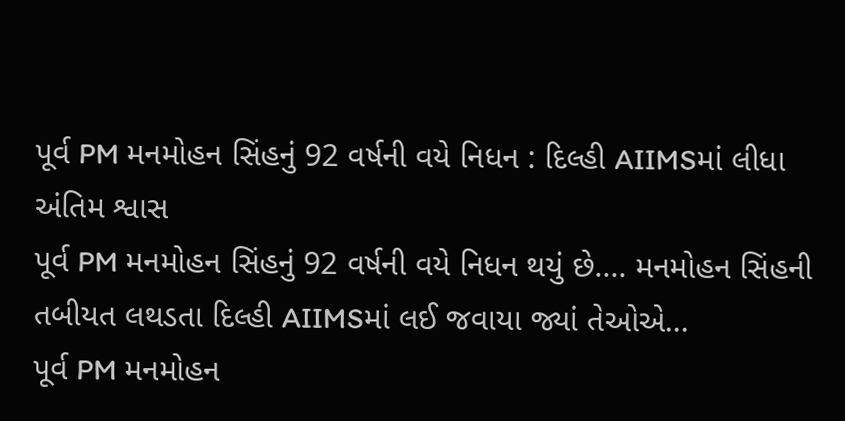પૂર્વ PM મનમોહન સિંહનું 92 વર્ષની વયે નિધન : દિલ્હી AIIMSમાં લીધા અંતિમ શ્વાસ
પૂર્વ PM મનમોહન સિંહનું 92 વર્ષની વયે નિધન થયું છે.... મનમોહન સિંહની તબીયત લથડતા દિલ્હી AIIMSમાં લઈ જવાયા જ્યાં તેઓએ...
પૂર્વ PM મનમોહન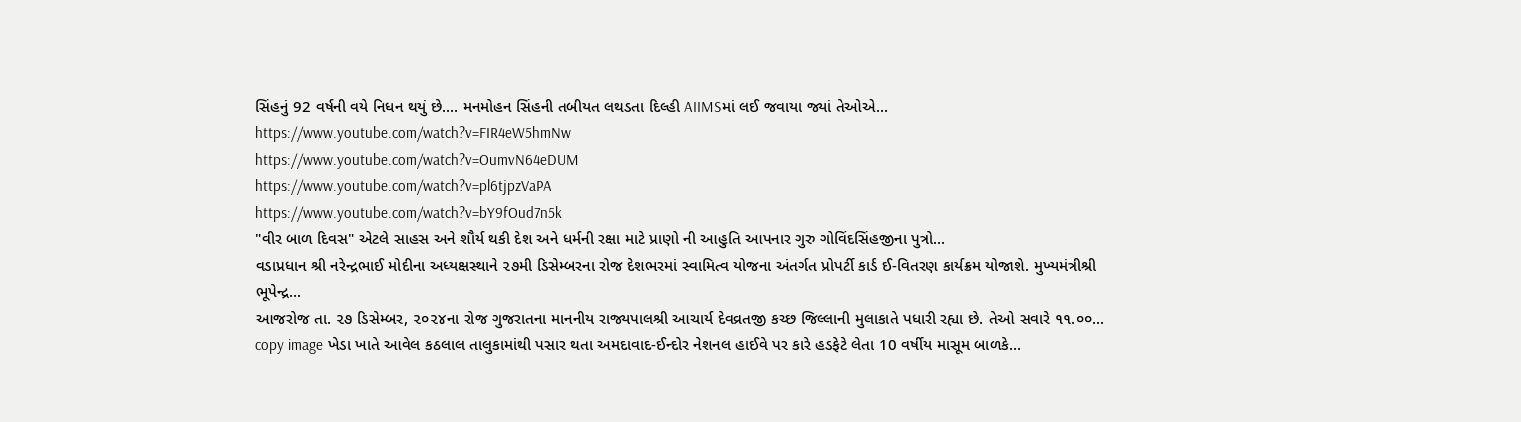સિંહનું 92 વર્ષની વયે નિધન થયું છે.... મનમોહન સિંહની તબીયત લથડતા દિલ્હી AIIMSમાં લઈ જવાયા જ્યાં તેઓએ...
https://www.youtube.com/watch?v=FIR4eW5hmNw
https://www.youtube.com/watch?v=OumvN64eDUM
https://www.youtube.com/watch?v=pl6tjpzVaPA
https://www.youtube.com/watch?v=bY9fOud7n5k
"વીર બાળ દિવસ" એટલે સાહસ અને શૌર્ય થકી દેશ અને ધર્મની રક્ષા માટે પ્રાણો ની આહુતિ આપનાર ગુરુ ગોવિંદસિંહજીના પુત્રો...
વડાપ્રધાન શ્રી નરેન્દ્રભાઈ મોદીના અધ્યક્ષસ્થાને ૨૭મી ડિસેમ્બરના રોજ દેશભરમાં સ્વામિત્વ યોજના અંતર્ગત પ્રોપર્ટી કાર્ડ ઈ-વિતરણ કાર્યક્રમ યોજાશે. મુખ્યમંત્રીશ્રી ભૂપેન્દ્ર...
આજરોજ તા. ૨૭ ડિસેમ્બર, ૨૦૨૪ના રોજ ગુજરાતના માનનીય રાજ્યપાલશ્રી આચાર્ય દેવવ્રતજી કચ્છ જિલ્લાની મુલાકાતે પધારી રહ્યા છે. તેઓ સવારે ૧૧.૦૦...
copy image ખેડા ખાતે આવેલ કઠલાલ તાલુકામાંથી પસાર થતા અમદાવાદ-ઈન્દોર નેશનલ હાઈવે પર કારે હડફેટે લેતા 10 વર્ષીય માસૂમ બાળકે...